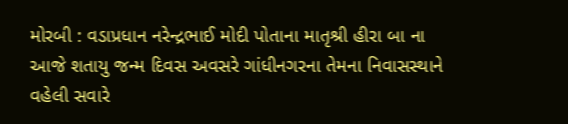મોરબી : વડાપ્રધાન નરેન્દ્રભાઈ મોદી પોતાના માતૃશ્રી હીરા બા ના આજે શતાયુ જન્મ દિવસ અવસરે ગાંધીનગરના તેમના નિવાસસ્થાને વહેલી સવારે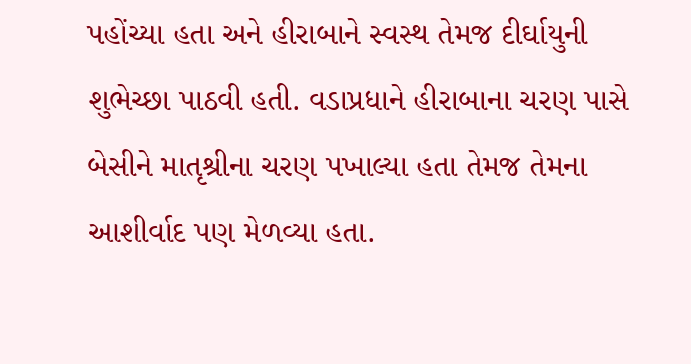પહોંચ્યા હતા અને હીરાબાને સ્વસ્થ તેમજ દીર્ઘાયુની શુભેચ્છા પાઠવી હતી. વડાપ્રધાને હીરાબાના ચરણ પાસે બેસીને માતૃશ્રીના ચરણ પખાલ્યા હતા તેમજ તેમના આશીર્વાદ પણ મેળવ્યા હતા.